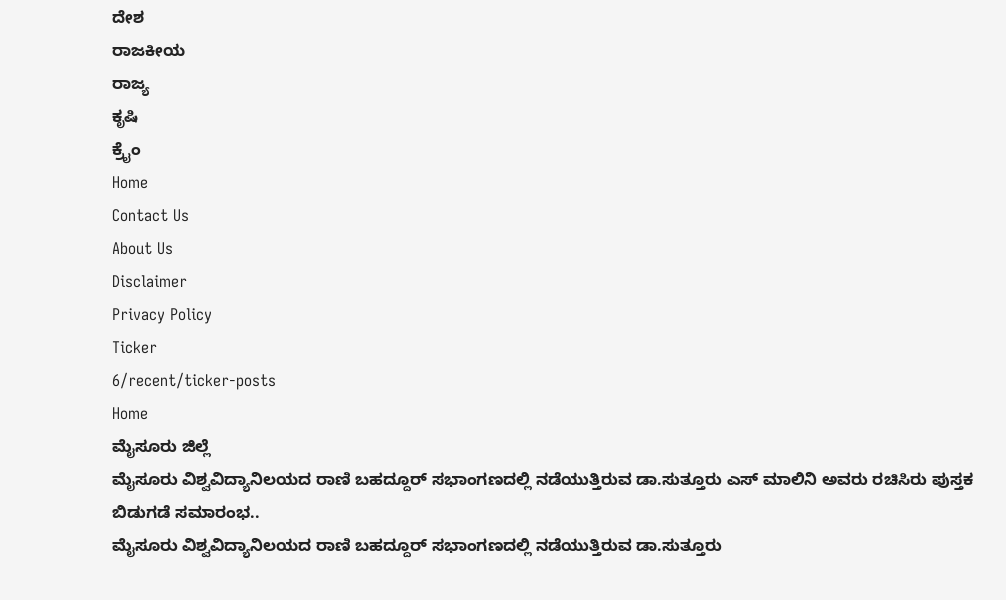ದೇಶ
ರಾಜಕೀಯ
ರಾಜ್ಯ
ಕೃಷಿ
ಕ್ರೈಂ
Home
Contact Us
About Us
Disclaimer
Privacy Policy
Ticker
6/recent/ticker-posts
Home
ಮೈಸೂರು ಜಿಲ್ಲೆ
ಮೈಸೂರು ವಿಶ್ವವಿದ್ಯಾನಿಲಯದ ರಾಣಿ ಬಹದ್ದೂರ್ ಸಭಾಂಗಣದಲ್ಲಿ ನಡೆಯುತ್ತಿರುವ ಡಾ.ಸುತ್ತೂರು ಎಸ್ ಮಾಲಿನಿ ಅವರು ರಚಿಸಿರು ಪುಸ್ತಕ ಬಿಡುಗಡೆ ಸಮಾರಂಭ..
ಮೈಸೂರು ವಿಶ್ವವಿದ್ಯಾನಿಲಯದ ರಾಣಿ ಬಹದ್ದೂರ್ ಸಭಾಂಗಣದಲ್ಲಿ ನಡೆಯುತ್ತಿರುವ ಡಾ.ಸುತ್ತೂರು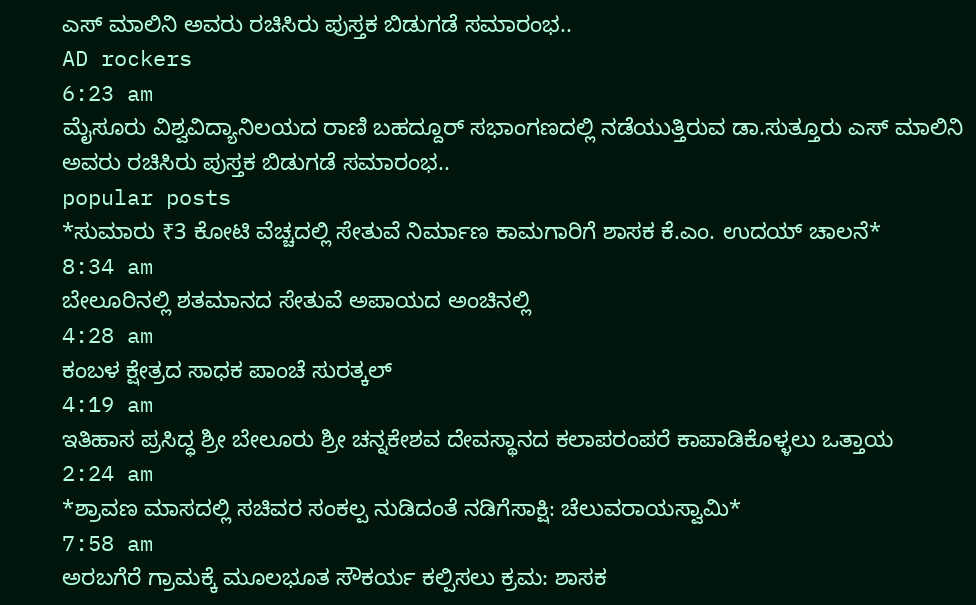ಎಸ್ ಮಾಲಿನಿ ಅವರು ರಚಿಸಿರು ಪುಸ್ತಕ ಬಿಡುಗಡೆ ಸಮಾರಂಭ..
AD rockers
6:23 am
ಮೈಸೂರು ವಿಶ್ವವಿದ್ಯಾನಿಲಯದ ರಾಣಿ ಬಹದ್ದೂರ್ ಸಭಾಂಗಣದಲ್ಲಿ ನಡೆಯುತ್ತಿರುವ ಡಾ.ಸುತ್ತೂರು ಎಸ್ ಮಾಲಿನಿ ಅವರು ರಚಿಸಿರು ಪುಸ್ತಕ ಬಿಡುಗಡೆ ಸಮಾರಂಭ..
popular posts
*ಸುಮಾರು ₹3 ಕೋಟಿ ವೆಚ್ಚದಲ್ಲಿ ಸೇತುವೆ ನಿರ್ಮಾಣ ಕಾಮಗಾರಿಗೆ ಶಾಸಕ ಕೆ.ಎಂ. ಉದಯ್ ಚಾಲನೆ*
8:34 am
ಬೇಲೂರಿನಲ್ಲಿ ಶತಮಾನದ ಸೇತುವೆ ಅಪಾಯದ ಅಂಚಿನಲ್ಲಿ
4:28 am
ಕಂಬಳ ಕ್ಷೇತ್ರದ ಸಾಧಕ ಪಾಂಚೆ ಸುರತ್ಕಲ್
4:19 am
ಇತಿಹಾಸ ಪ್ರಸಿದ್ಧ ಶ್ರೀ ಬೇಲೂರು ಶ್ರೀ ಚನ್ನಕೇಶವ ದೇವಸ್ಥಾನದ ಕಲಾಪರಂಪರೆ ಕಾಪಾಡಿಕೊಳ್ಳಲು ಒತ್ತಾಯ
2:24 am
*ಶ್ರಾವಣ ಮಾಸದಲ್ಲಿ ಸಚಿವರ ಸಂಕಲ್ಪ ನುಡಿದಂತೆ ನಡಿಗೆಸಾಕ್ಷಿ: ಚೆಲುವರಾಯಸ್ವಾಮಿ*
7:58 am
ಅರಬಗೆರೆ ಗ್ರಾಮಕ್ಕೆ ಮೂಲಭೂತ ಸೌಕರ್ಯ ಕಲ್ಪಿಸಲು ಕ್ರಮ: ಶಾಸಕ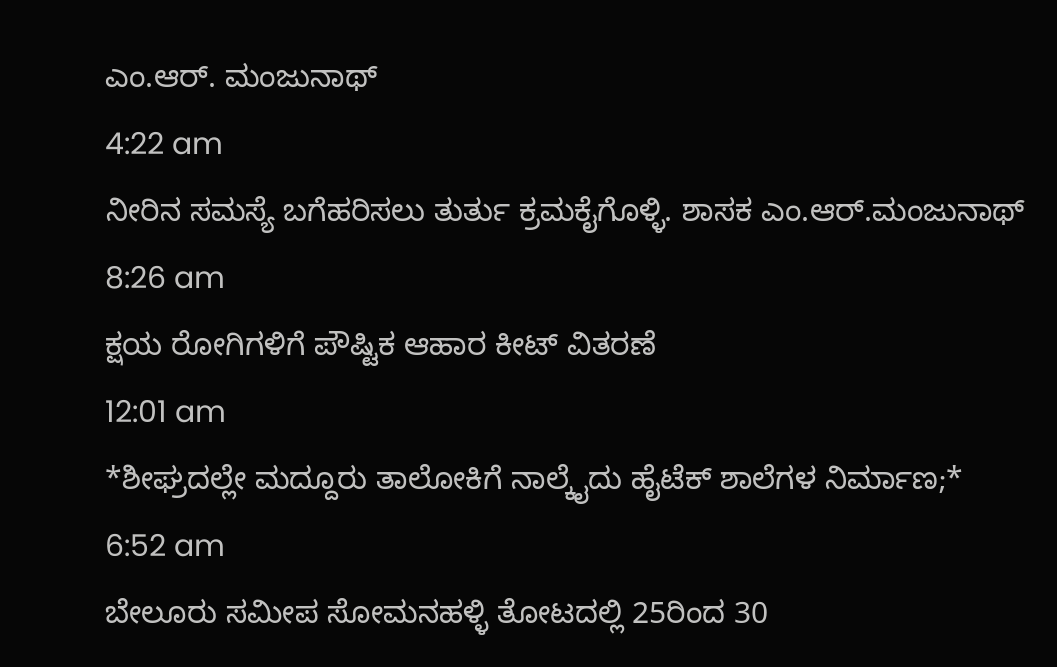ಎಂ.ಆರ್. ಮಂಜುನಾಥ್
4:22 am
ನೀರಿನ ಸಮಸ್ಯೆ ಬಗೆಹರಿಸಲು ತುರ್ತು ಕ್ರಮಕೈಗೊಳ್ಳಿ. ಶಾಸಕ ಎಂ.ಆರ್.ಮಂಜುನಾಥ್
8:26 am
ಕ್ಷಯ ರೋಗಿಗಳಿಗೆ ಪೌಷ್ಟಿಕ ಆಹಾರ ಕೀಟ್ ವಿತರಣೆ
12:01 am
*ಶೀಘ್ರದಲ್ಲೇ ಮದ್ದೂರು ತಾಲೋಕಿಗೆ ನಾಲ್ಕೈದು ಹೈಟೆಕ್ ಶಾಲೆಗಳ ನಿರ್ಮಾಣ;*
6:52 am
ಬೇಲೂರು ಸಮೀಪ ಸೋಮನಹಳ್ಳಿ ತೋಟದಲ್ಲಿ 25ರಿಂದ 30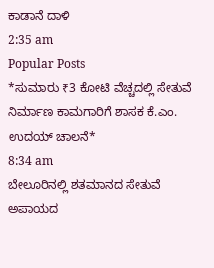ಕಾಡಾನೆ ದಾಳಿ
2:35 am
Popular Posts
*ಸುಮಾರು ₹3 ಕೋಟಿ ವೆಚ್ಚದಲ್ಲಿ ಸೇತುವೆ ನಿರ್ಮಾಣ ಕಾಮಗಾರಿಗೆ ಶಾಸಕ ಕೆ.ಎಂ. ಉದಯ್ ಚಾಲನೆ*
8:34 am
ಬೇಲೂರಿನಲ್ಲಿ ಶತಮಾನದ ಸೇತುವೆ ಅಪಾಯದ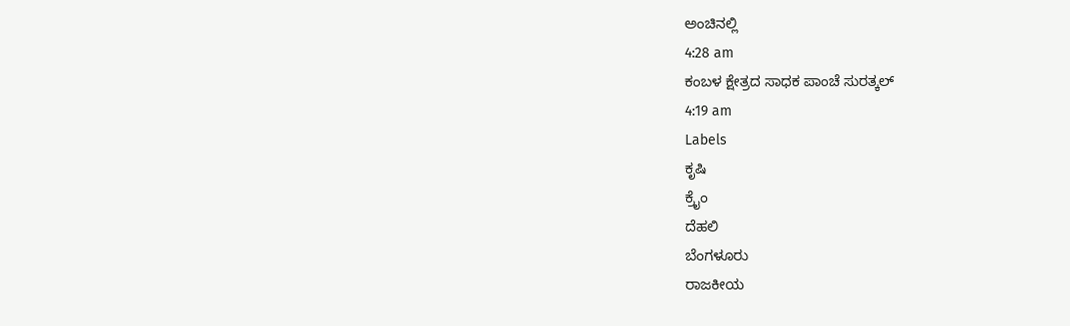ಅಂಚಿನಲ್ಲಿ
4:28 am
ಕಂಬಳ ಕ್ಷೇತ್ರದ ಸಾಧಕ ಪಾಂಚೆ ಸುರತ್ಕಲ್
4:19 am
Labels
ಕೃಷಿ
ಕ್ರೈಂ
ದೆಹಲಿ
ಬೆಂಗಳೂರು
ರಾಜಕೀಯ